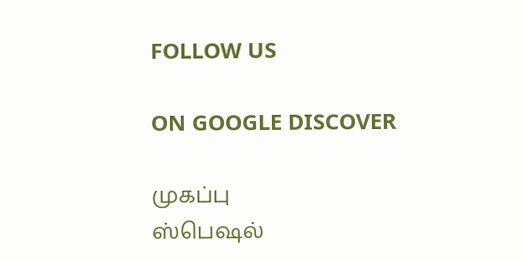FOLLOW US

ON GOOGLE DISCOVER

முகப்பு
ஸ்பெஷல்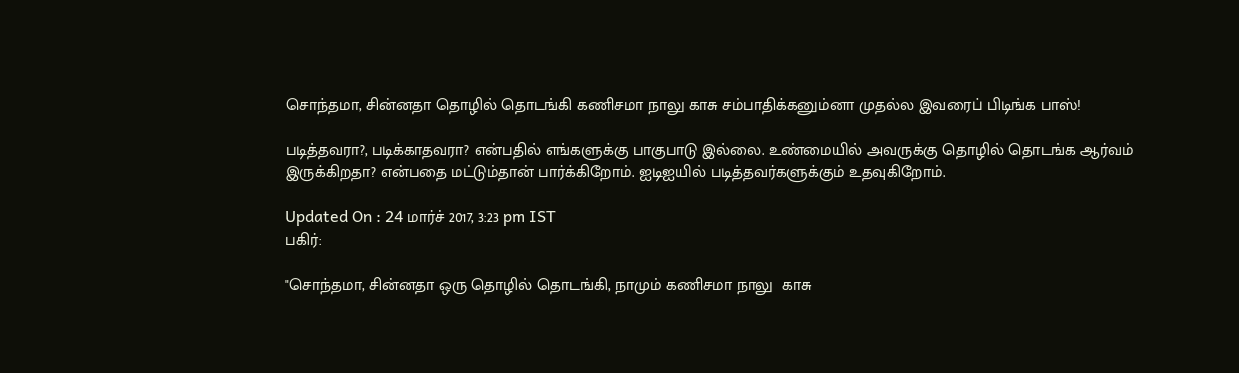சொந்தமா, சின்னதா தொழில் தொடங்கி கணிசமா நாலு காசு சம்பாதிக்கனும்னா முதல்ல இவரைப் பிடிங்க பாஸ்!

படித்தவரா?, படிக்காதவரா? என்பதில் எங்களுக்கு பாகுபாடு இல்லை. உண்மையில் அவருக்கு தொழில் தொடங்க ஆர்வம் இருக்கிறதா? என்பதை மட்டும்தான் பார்க்கிறோம். ஐடிஐயில் படித்தவர்களுக்கும் உதவுகிறோம்.

Updated On : 24 மார்ச் 2017, 3:23 pm IST
பகிர்:

"சொந்தமா, சின்னதா ஒரு தொழில் தொடங்கி, நாமும் கணிசமா நாலு  காசு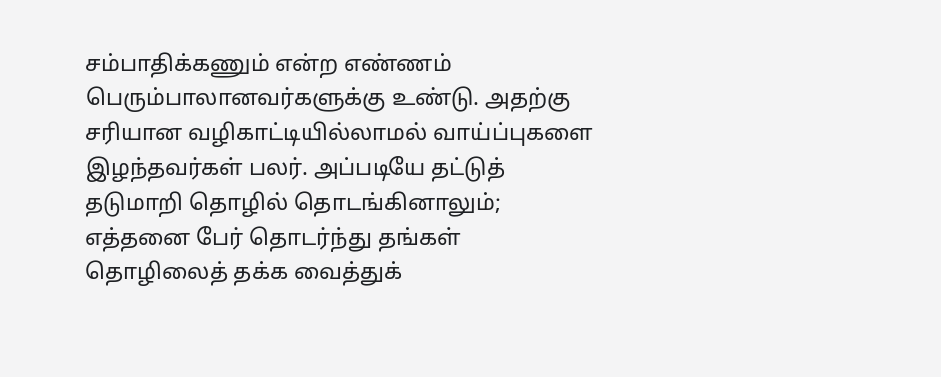சம்பாதிக்கணும் என்ற எண்ணம் பெரும்பாலானவர்களுக்கு உண்டு. அதற்கு சரியான வழிகாட்டியில்லாமல் வாய்ப்புகளை இழந்தவர்கள் பலர். அப்படியே தட்டுத் தடுமாறி தொழில் தொடங்கினாலும்; எத்தனை பேர் தொடர்ந்து தங்கள் தொழிலைத் தக்க வைத்துக்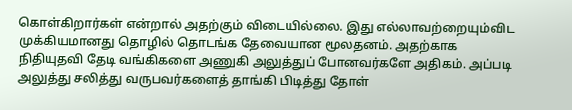கொள்கிறார்கள் என்றால் அதற்கும் விடையில்லை. இது எல்லாவற்றையும்விட முக்கியமானது தொழில் தொடங்க தேவையான மூலதனம். அதற்காக நிதியுதவி தேடி வங்கிகளை அணுகி அலுத்துப் போனவர்களே அதிகம். அப்படி அலுத்து சலித்து வருபவர்களைத் தாங்கி பிடித்து தோள்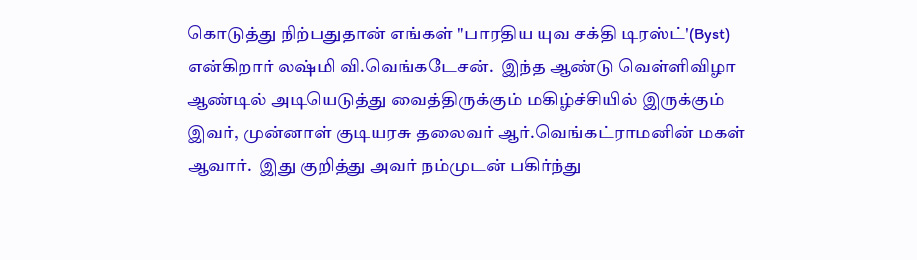கொடுத்து நிற்பதுதான் எங்கள் "பாரதிய யுவ சக்தி டிரஸ்ட்'(Byst) என்கிறார் லஷ்மி வி.வெங்கடேசன்.  இந்த ஆண்டு வெள்ளிவிழா ஆண்டில் அடியெடுத்து வைத்திருக்கும் மகிழ்ச்சியில் இருக்கும் இவர், முன்னாள் குடியரசு தலைவர் ஆர்.வெங்கட்ராமனின் மகள் ஆவார்.  இது குறித்து அவர் நம்முடன் பகிர்ந்து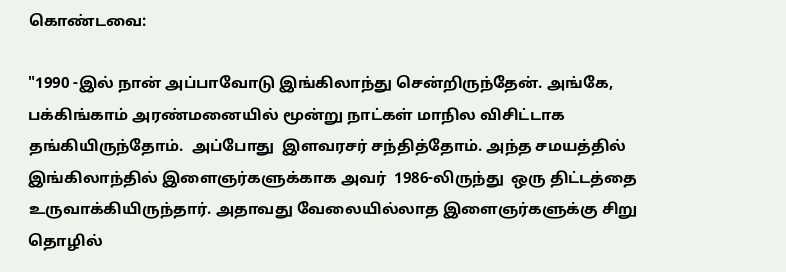கொண்டவை:

"1990 -இல் நான் அப்பாவோடு இங்கிலாந்து சென்றிருந்தேன். அங்கே, பக்கிங்காம் அரண்மனையில் மூன்று நாட்கள் மாநில விசிட்டாக தங்கியிருந்தோம்.  அப்போது  இளவரசர் சந்தித்தோம். அந்த சமயத்தில் இங்கிலாந்தில் இளைஞர்களுக்காக அவர்  1986-லிருந்து  ஒரு திட்டத்தை உருவாக்கியிருந்தார். அதாவது வேலையில்லாத இளைஞர்களுக்கு சிறு தொழில்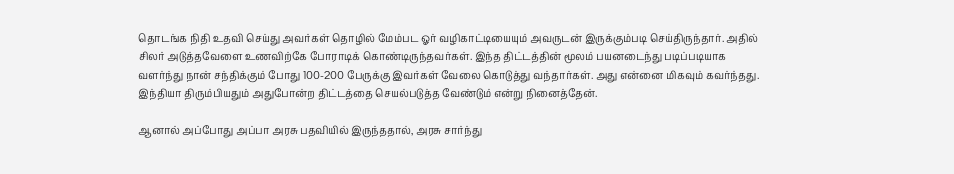தொடங்க நிதி உதவி செய்து அவர்கள் தொழில் மேம்பட ஓர் வழிகாட்டியையும் அவருடன் இருக்கும்படி செய்திருந்தார். அதில் சிலர் அடுத்தவேளை உணவிற்கே போராடிக் கொண்டிருந்தவர்கள். இந்த திட்டத்தின் மூலம் பயனடைந்து படிப்படியாக வளர்ந்து நான் சந்திக்கும் போது 100-200 பேருக்கு இவர்கள் வேலை கொடுத்து வந்தார்கள். அது என்னை மிகவும் கவர்ந்தது. இந்தியா திரும்பியதும் அதுபோன்ற திட்டத்தை செயல்படுத்த வேண்டும் என்று நினைத்தேன்.

ஆனால் அப்போது அப்பா அரசு பதவியில் இருந்ததால், அரசு சார்ந்து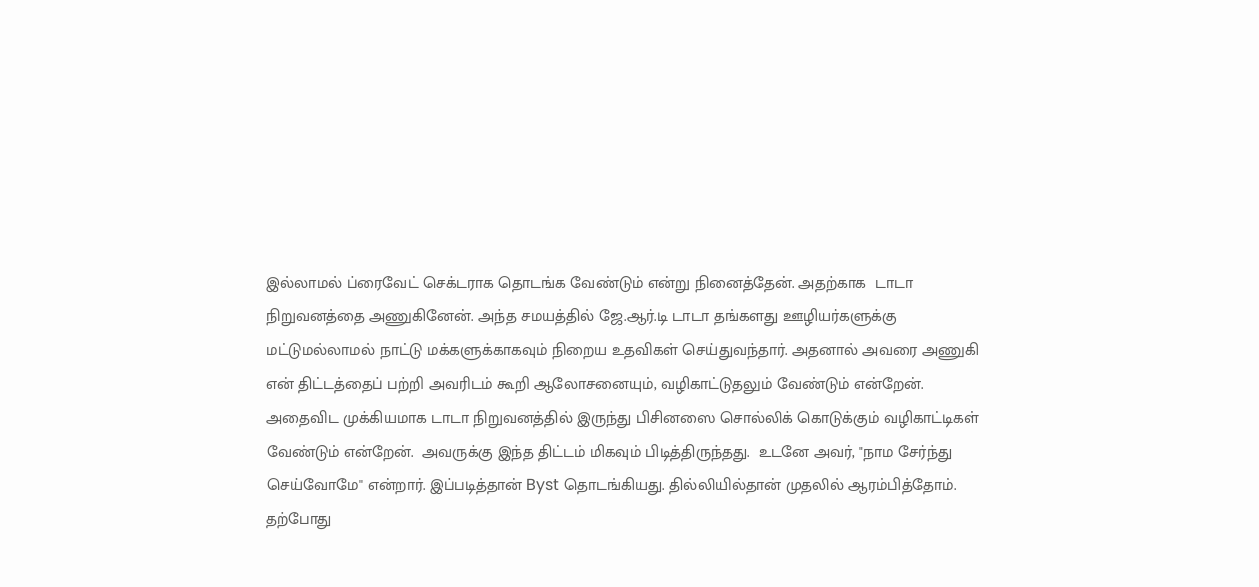இல்லாமல் ப்ரைவேட் செக்டராக தொடங்க வேண்டும் என்று நினைத்தேன். அதற்காக  டாடா நிறுவனத்தை அணுகினேன். அந்த சமயத்தில் ஜே.ஆர்.டி டாடா தங்களது ஊழியர்களுக்கு மட்டுமல்லாமல் நாட்டு மக்களுக்காகவும் நிறைய உதவிகள் செய்துவந்தார். அதனால் அவரை அணுகி என் திட்டத்தைப் பற்றி அவரிடம் கூறி ஆலோசனையும், வழிகாட்டுதலும் வேண்டும் என்றேன்.  அதைவிட முக்கியமாக டாடா நிறுவனத்தில் இருந்து பிசினஸை சொல்லிக் கொடுக்கும் வழிகாட்டிகள் வேண்டும் என்றேன்.  அவருக்கு இந்த திட்டம் மிகவும் பிடித்திருந்தது.  உடனே அவர், "நாம சேர்ந்து செய்வோமே'' என்றார். இப்படித்தான் Byst தொடங்கியது. தில்லியில்தான் முதலில் ஆரம்பித்தோம். தற்போது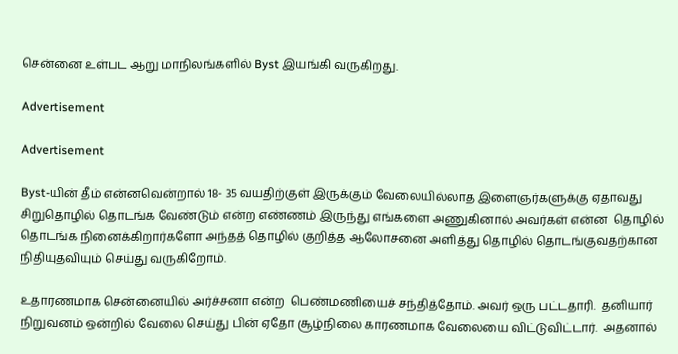சென்னை உள்பட ஆறு மாநிலங்களில் Byst இயங்கி வருகிறது.

Advertisement

Advertisement

Byst-யின் தீம் என்னவென்றால் 18- 35 வயதிற்குள் இருக்கும் வேலையில்லாத இளைஞர்களுக்கு ஏதாவது சிறுதொழில் தொடங்க வேண்டும் என்ற எண்ணம் இருந்து எங்களை அணுகினால் அவர்கள் என்ன  தொழில் தொடங்க நினைக்கிறார்களோ அந்தத் தொழில் குறித்த ஆலோசனை அளித்து தொழில் தொடங்குவதற்கான  நிதியுதவியும் செய்து வருகிறோம்.

உதாரணமாக சென்னையில் அர்ச்சனா என்ற  பெண்மணியைச் சந்தித்தோம். அவர் ஒரு பட்டதாரி.  தனியார் நிறுவனம் ஒன்றில் வேலை செய்து பின் ஏதோ சூழ்நிலை காரணமாக வேலையை விட்டுவிட்டார்.  அதனால்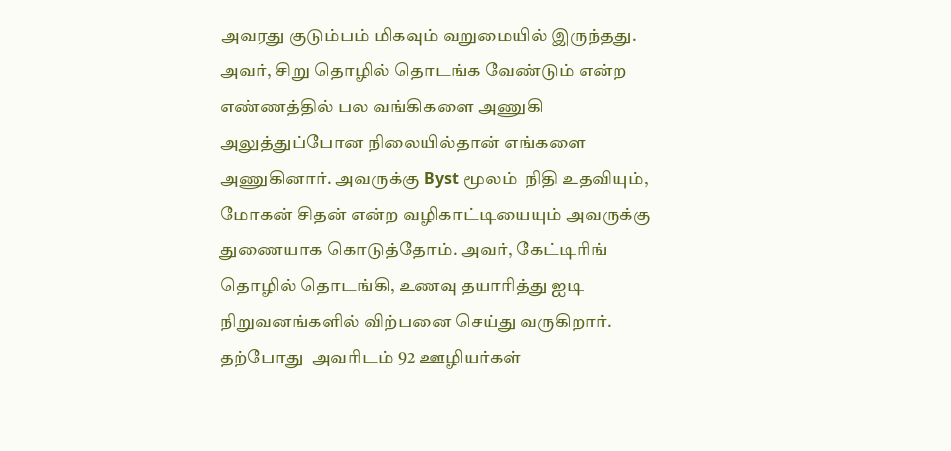அவரது குடும்பம் மிகவும் வறுமையில் இருந்தது. அவர், சிறு தொழில் தொடங்க வேண்டும் என்ற எண்ணத்தில் பல வங்கிகளை அணுகி அலுத்துப்போன நிலையில்தான் எங்களை அணுகினார். அவருக்கு Byst மூலம்  நிதி உதவியும், மோகன் சிதன் என்ற வழிகாட்டியையும் அவருக்கு துணையாக கொடுத்தோம். அவர், கேட்டிரிங் தொழில் தொடங்கி, உணவு தயாரித்து ஐடி நிறுவனங்களில் விற்பனை செய்து வருகிறார். தற்போது  அவரிடம் 92 ஊழியர்கள்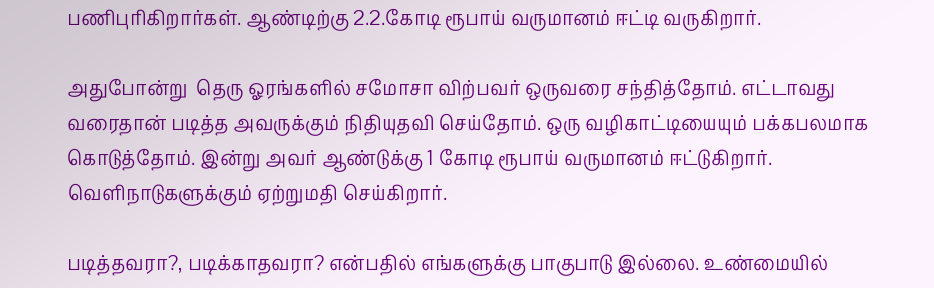பணிபுரிகிறார்கள். ஆண்டிற்கு 2.2.கோடி ரூபாய் வருமானம் ஈட்டி வருகிறார்.

அதுபோன்று  தெரு ஓரங்களில் சமோசா விற்பவர் ஒருவரை சந்தித்தோம். எட்டாவது வரைதான் படித்த அவருக்கும் நிதியுதவி செய்தோம். ஒரு வழிகாட்டியையும் பக்கபலமாக கொடுத்தோம். இன்று அவர் ஆண்டுக்கு 1 கோடி ரூபாய் வருமானம் ஈட்டுகிறார். வெளிநாடுகளுக்கும் ஏற்றுமதி செய்கிறார்.

படித்தவரா?, படிக்காதவரா? என்பதில் எங்களுக்கு பாகுபாடு இல்லை. உண்மையில்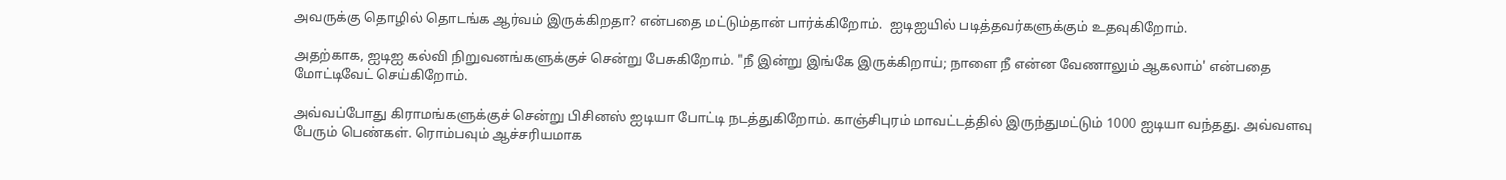அவருக்கு தொழில் தொடங்க ஆர்வம் இருக்கிறதா? என்பதை மட்டும்தான் பார்க்கிறோம்.  ஐடிஐயில் படித்தவர்களுக்கும் உதவுகிறோம்.

அதற்காக, ஐடிஐ கல்வி நிறுவனங்களுக்குச் சென்று பேசுகிறோம். "நீ இன்று இங்கே இருக்கிறாய்; நாளை நீ என்ன வேணாலும் ஆகலாம்' என்பதை மோட்டிவேட் செய்கிறோம்.

அவ்வப்போது கிராமங்களுக்குச் சென்று பிசினஸ் ஐடியா போட்டி நடத்துகிறோம். காஞ்சிபுரம் மாவட்டத்தில் இருந்துமட்டும் 1000 ஐடியா வந்தது. அவ்வளவு பேரும் பெண்கள். ரொம்பவும் ஆச்சரியமாக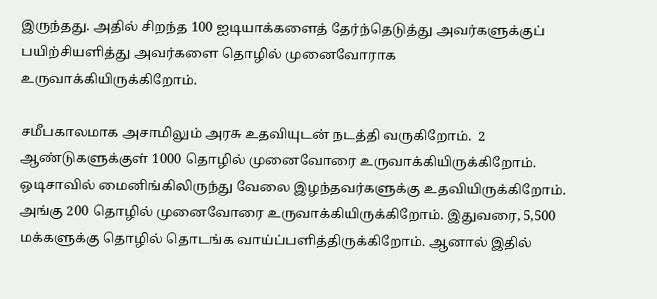இருந்தது. அதில் சிறந்த 100 ஐடியாக்களைத் தேர்ந்தெடுத்து அவர்களுக்குப் பயிற்சியளித்து அவர்களை தொழில் முனைவோராக உருவாக்கியிருக்கிறோம்.

சமீபகாலமாக அசாமிலும் அரசு உதவியுடன் நடத்தி வருகிறோம்.  2 ஆண்டுகளுக்குள் 1000 தொழில் முனைவோரை உருவாக்கியிருக்கிறோம். ஒடிசாவில் மைனிங்கிலிருந்து வேலை இழந்தவர்களுக்கு உதவியிருக்கிறோம். அங்கு 200 தொழில் முனைவோரை உருவாக்கியிருக்கிறோம். இதுவரை, 5,500 மக்களுக்கு தொழில் தொடங்க வாய்ப்பளித்திருக்கிறோம். ஆனால் இதில்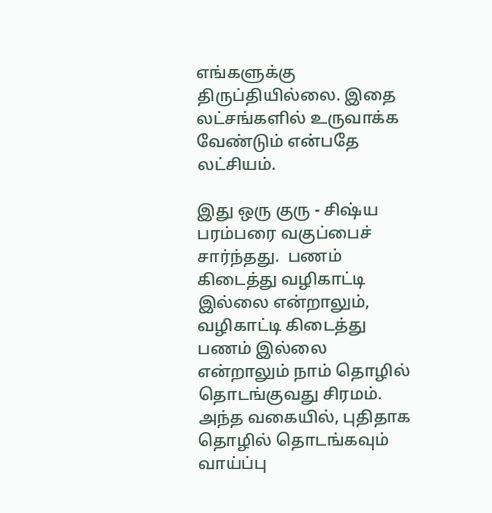எங்களுக்கு திருப்தியில்லை. இதை லட்சங்களில் உருவாக்க வேண்டும் என்பதே லட்சியம்.

இது ஒரு குரு - சிஷ்ய பரம்பரை வகுப்பைச் சார்ந்தது.  பணம் கிடைத்து வழிகாட்டி இல்லை என்றாலும், வழிகாட்டி கிடைத்து பணம் இல்லை என்றாலும் நாம் தொழில் தொடங்குவது சிரமம்.  அந்த வகையில், புதிதாக தொழில் தொடங்கவும் வாய்ப்பு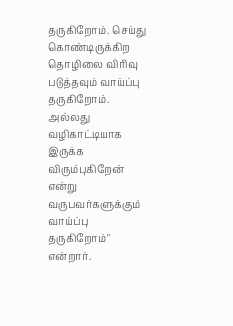தருகிறோம். செய்து கொண்டிருக்கிற தொழிலை விரிவு படுத்தவும் வாய்ப்பு தருகிறோம். அல்லது   வழிகாட்டியாக இருக்க விரும்புகிறேன் என்று வருபவர்களுக்கும் வாய்ப்பு தருகிறோம்'' என்றார்.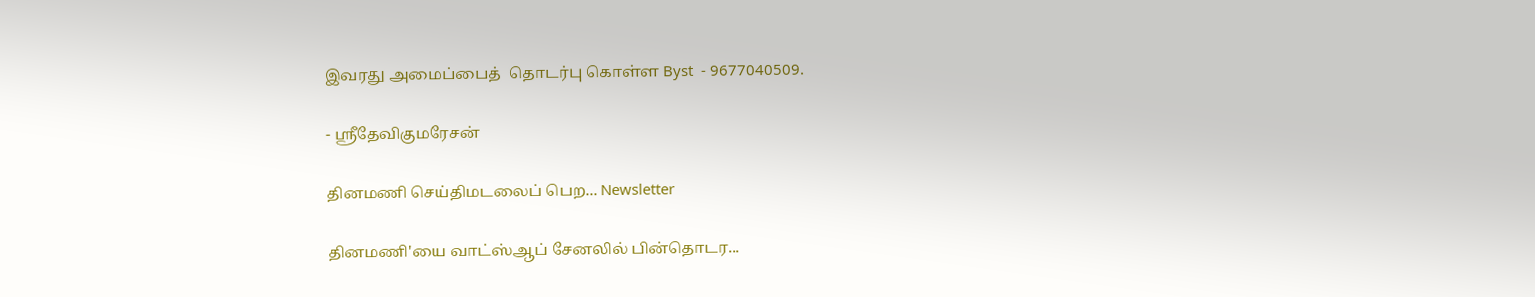இவரது அமைப்பைத்  தொடர்பு கொள்ள Byst  - 9677040509.

- ஸ்ரீதேவிகுமரேசன்

தினமணி செய்திமடலைப் பெற... Newsletter

தினமணி'யை வாட்ஸ்ஆப் சேனலில் பின்தொடர...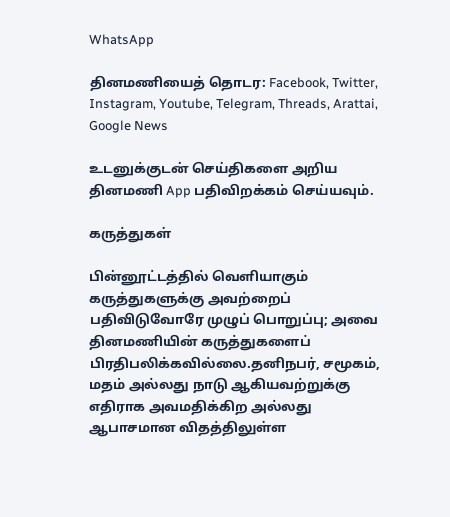WhatsApp

தினமணியைத் தொடர: Facebook, Twitter, Instagram, Youtube, Telegram, Threads, Arattai, Google News

உடனுக்குடன் செய்திகளை அறிய தினமணி App பதிவிறக்கம் செய்யவும்.

கருத்துகள்

பின்னூட்டத்தில் வெளியாகும் கருத்துகளுக்கு அவற்றைப் பதிவிடுவோரே முழுப் பொறுப்பு; அவை தினமணியின் கருத்துகளைப் பிரதிபலிக்கவில்லை.தனிநபர், சமூகம், மதம் அல்லது நாடு ஆகியவற்றுக்கு எதிராக அவமதிக்கிற அல்லது ஆபாசமான விதத்திலுள்ள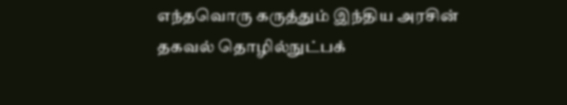எந்தவொரு கருத்தும் இந்திய அரசின் தகவல் தொழில்நுட்பக்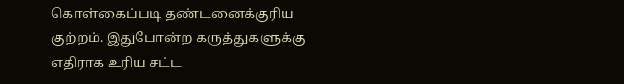கொள்கைப்படி தண்டனைக்குரிய குற்றம். இதுபோன்ற கருத்துகளுக்கு எதிராக உரிய சட்ட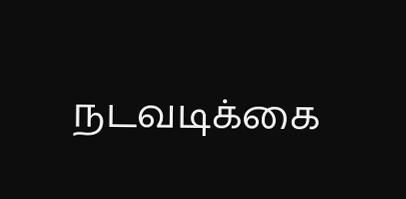நடவடிக்கை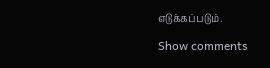எடுக்கப்படும்.

Show comments